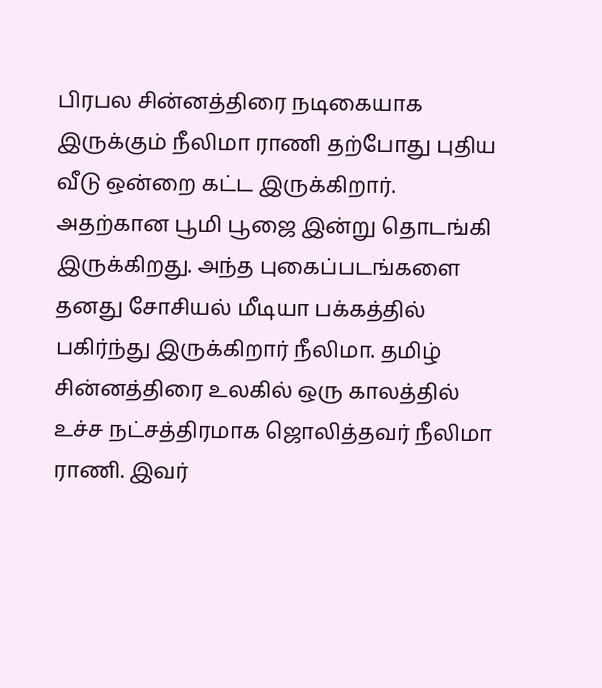பிரபல சின்னத்திரை நடிகையாக இருக்கும் நீலிமா ராணி தற்போது புதிய வீடு ஒன்றை கட்ட இருக்கிறார். அதற்கான பூமி பூஜை இன்று தொடங்கி இருக்கிறது. அந்த புகைப்படங்களை தனது சோசியல் மீடியா பக்கத்தில் பகிர்ந்து இருக்கிறார் நீலிமா. தமிழ் சின்னத்திரை உலகில் ஒரு காலத்தில் உச்ச நட்சத்திரமாக ஜொலித்தவர் நீலிமா ராணி. இவர்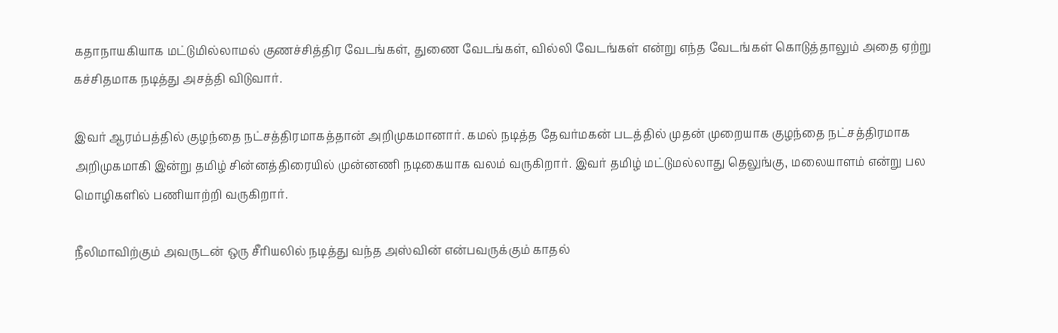கதாநாயகியாக மட்டுமில்லாமல் குணச்சித்திர வேடங்கள், துணை வேடங்கள், வில்லி வேடங்கள் என்று எந்த வேடங்கள் கொடுத்தாலும் அதை ஏற்று கச்சிதமாக நடித்து அசத்தி விடுவார்.

இவர் ஆரம்பத்தில் குழந்தை நட்சத்திரமாகத்தான் அறிமுகமானார். கமல் நடித்த தேவர்மகன் படத்தில் முதன் முறையாக குழந்தை நட்சத்திரமாக அறிமுகமாகி இன்று தமிழ் சின்னத்திரையில் முன்னணி நடிகையாக வலம் வருகிறார். இவர் தமிழ் மட்டுமல்லாது தெலுங்கு, மலையாளம் என்று பல மொழிகளில் பணியாற்றி வருகிறார்.

நீலிமாவிற்கும் அவருடன் ஒரு சீரியலில் நடித்து வந்த அஸ்வின் என்பவருக்கும் காதல்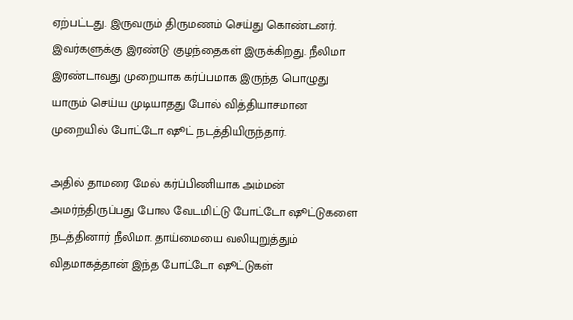ஏற்பட்டது. இருவரும் திருமணம் செய்து கொண்டனர். இவர்களுக்கு இரண்டு குழந்தைகள் இருக்கிறது. நீலிமா இரண்டாவது முறையாக கர்ப்பமாக இருந்த பொழுது யாரும் செய்ய முடியாதது போல் வித்தியாசமான முறையில் போட்டோ ஷூட் நடத்தியிருந்தார்.

அதில் தாமரை மேல் கர்ப்பிணியாக அம்மன் அமர்ந்திருப்பது போல வேடமிட்டு போட்டோ ஷூட்டுகளை நடத்தினார் நீலிமா. தாய்மையை வலியுறுத்தும் விதமாகத்தான் இந்த போட்டோ ஷூட்டுகள்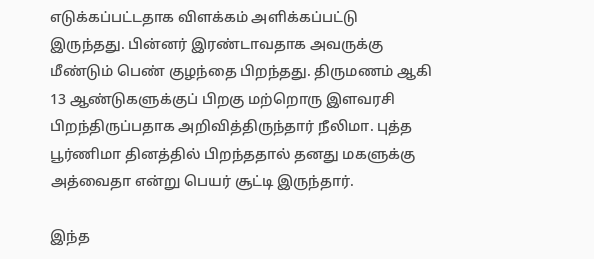எடுக்கப்பட்டதாக விளக்கம் அளிக்கப்பட்டு இருந்தது. பின்னர் இரண்டாவதாக அவருக்கு மீண்டும் பெண் குழந்தை பிறந்தது. திருமணம் ஆகி 13 ஆண்டுகளுக்குப் பிறகு மற்றொரு இளவரசி பிறந்திருப்பதாக அறிவித்திருந்தார் நீலிமா. புத்த பூர்ணிமா தினத்தில் பிறந்ததால் தனது மகளுக்கு அத்வைதா என்று பெயர் சூட்டி இருந்தார்.

இந்த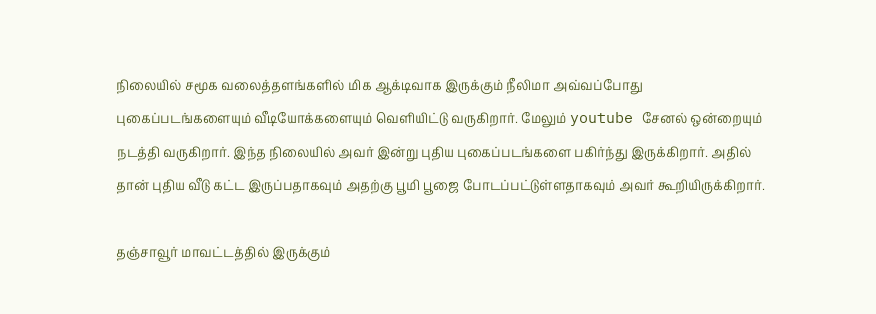நிலையில் சமூக வலைத்தளங்களில் மிக ஆக்டிவாக இருக்கும் நீலிமா அவ்வப்போது புகைப்படங்களையும் வீடியோக்களையும் வெளியிட்டு வருகிறார். மேலும் youtube சேனல் ஒன்றையும் நடத்தி வருகிறார். இந்த நிலையில் அவர் இன்று புதிய புகைப்படங்களை பகிர்ந்து இருக்கிறார். அதில் தான் புதிய வீடு கட்ட இருப்பதாகவும் அதற்கு பூமி பூஜை போடப்பட்டுள்ளதாகவும் அவர் கூறியிருக்கிறார்.

தஞ்சாவூர் மாவட்டத்தில் இருக்கும்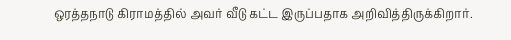ஒரத்தநாடு கிராமத்தில் அவர் வீடு கட்ட இருப்பதாக அறிவித்திருக்கிறார்.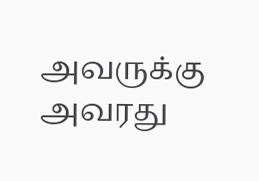அவருக்கு அவரது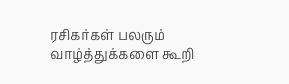ரசிகர்கள் பலரும் வாழ்த்துக்களை கூறி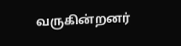வருகின்றனர்